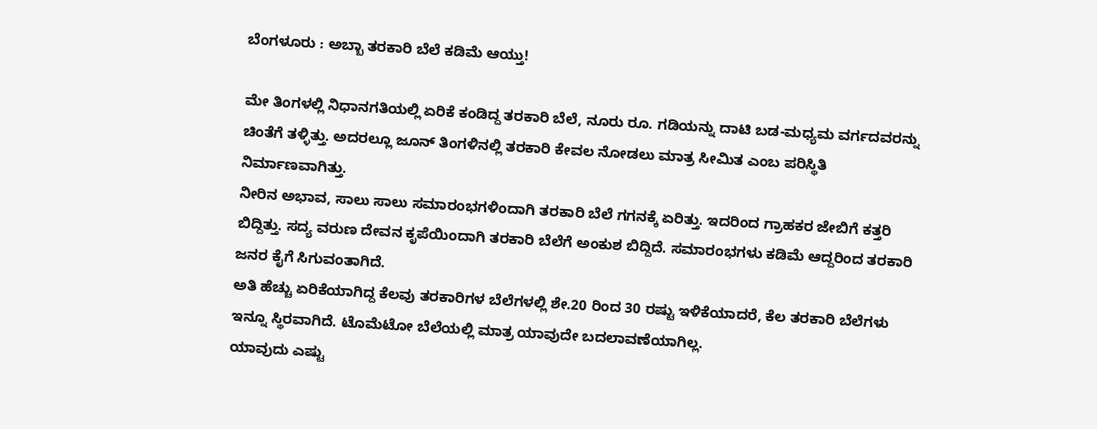ಬೆಂಗಳೂರು : ಅಬ್ಬಾ ತರಕಾರಿ ಬೆಲೆ ಕಡಿಮೆ ಆಯ್ತು!

ಮೇ ತಿಂಗಳಲ್ಲಿ ನಿಧಾನಗತಿಯಲ್ಲಿ ಏರಿಕೆ ಕಂಡಿದ್ದ ತರಕಾರಿ ಬೆಲೆ, ನೂರು ರೂ. ಗಡಿಯನ್ನು ದಾಟಿ ಬಡ-ಮಧ್ಯಮ ವರ್ಗದವರನ್ನು ಚಿಂತೆಗೆ ತಳ್ಳಿತ್ತು. ಅದರಲ್ಲೂ ಜೂನ್ ತಿಂಗಳಿನಲ್ಲಿ ತರಕಾರಿ ಕೇವಲ ನೋಡಲು ಮಾತ್ರ ಸೀಮಿತ ಎಂಬ ಪರಿಸ್ಥಿತಿ ನಿರ್ಮಾಣವಾಗಿತ್ತು.
ನೀರಿನ ಅಭಾವ, ಸಾಲು ಸಾಲು ಸಮಾರಂಭಗಳಿಂದಾಗಿ ತರಕಾರಿ ಬೆಲೆ ಗಗನಕ್ಕೆ ಏರಿತ್ತು. ಇದರಿಂದ ಗ್ರಾಹಕರ ಜೇಬಿಗೆ ಕತ್ತರಿ ಬಿದ್ದಿತ್ತು. ಸದ್ಯ ವರುಣ ದೇವನ ಕೃಪೆಯಿಂದಾಗಿ ತರಕಾರಿ ಬೆಲೆಗೆ ಅಂಕುಶ ಬಿದ್ದಿದೆ. ಸಮಾರಂಭಗಳು ಕಡಿಮೆ ಆದ್ದರಿಂದ ತರಕಾರಿ ಜನರ ಕೈಗೆ ಸಿಗುವಂತಾಗಿದೆ.
ಅತಿ ಹೆಚ್ಚು ಏರಿಕೆಯಾಗಿದ್ದ ಕೆಲವು ತರಕಾರಿಗಳ ಬೆಲೆಗಳಲ್ಲಿ ಶೇ.20 ರಿಂದ 30 ರಷ್ಟು ಇಳಿಕೆಯಾದರೆ, ಕೆಲ ತರಕಾರಿ ಬೆಲೆಗಳು ಇನ್ನೂ ಸ್ಥಿರವಾಗಿದೆ. ಟೊಮೆಟೋ ಬೆಲೆಯಲ್ಲಿ ಮಾತ್ರ ಯಾವುದೇ ಬದಲಾವಣೆಯಾಗಿಲ್ಲ.
ಯಾವುದು ಎಷ್ಟು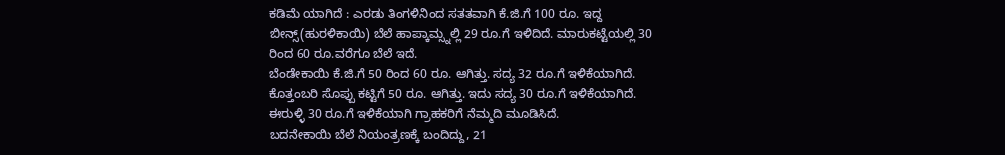ಕಡಿಮೆ ಯಾಗಿದೆ : ಎರಡು ತಿಂಗಳಿನಿಂದ ಸತತವಾಗಿ ಕೆ.ಜಿ.ಗೆ 100 ರೂ. ಇದ್ದ ಬೀನ್ಸ್(ಹುರಳಿಕಾಯಿ) ಬೆಲೆ ಹಾಪ್ಕಾಮ್ಸ್ನಲ್ಲಿ 29 ರೂ.ಗೆ ಇಳಿದಿದೆ. ಮಾರುಕಟ್ಟೆಯಲ್ಲಿ 30 ರಿಂದ 60 ರೂ.ವರೆಗೂ ಬೆಲೆ ಇದೆ.
ಬೆಂಡೇಕಾಯಿ ಕೆ.ಜಿ.ಗೆ 50 ರಿಂದ 60 ರೂ. ಆಗಿತ್ತು. ಸದ್ಯ 32 ರೂ.ಗೆ ಇಳಿಕೆಯಾಗಿದೆ. ಕೊತ್ತಂಬರಿ ಸೊಪ್ಪು ಕಟ್ಟಿಗೆ 50 ರೂ. ಆಗಿತ್ತು. ಇದು ಸದ್ಯ 30 ರೂ.ಗೆ ಇಳಿಕೆಯಾಗಿದೆ. ಈರುಳ್ಳಿ 30 ರೂ.ಗೆ ಇಳಿಕೆಯಾಗಿ ಗ್ರಾಹಕರಿಗೆ ನೆಮ್ಮದಿ ಮೂಡಿಸಿದೆ.
ಬದನೇಕಾಯಿ ಬೆಲೆ ನಿಯಂತ್ರಣಕ್ಕೆ ಬಂದಿದ್ದು, 21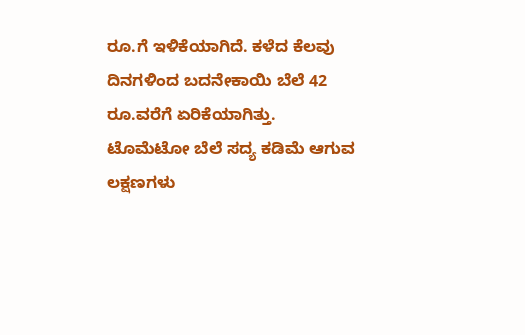ರೂ.ಗೆ ಇಳಿಕೆಯಾಗಿದೆ. ಕಳೆದ ಕೆಲವು ದಿನಗಳಿಂದ ಬದನೇಕಾಯಿ ಬೆಲೆ 42 ರೂ.ವರೆಗೆ ಏರಿಕೆಯಾಗಿತ್ತು.
ಟೊಮೆಟೋ ಬೆಲೆ ಸದ್ಯ ಕಡಿಮೆ ಆಗುವ ಲಕ್ಷಣಗಳು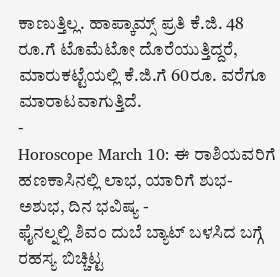ಕಾಣುತ್ತಿಲ್ಲ. ಹಾಪ್ಕಾಮ್ಸ್ ಪ್ರತಿ ಕೆ.ಜಿ. 48 ರೂ.ಗೆ ಟೊಮೆಟೋ ದೊರೆಯುತ್ತಿದ್ದರೆ, ಮಾರುಕಟ್ಟೆಯಲ್ಲಿ ಕೆ.ಜಿ.ಗೆ 60ರೂ. ವರೆಗೂ ಮಾರಾಟವಾಗುತ್ತಿದೆ.
-
Horoscope March 10: ಈ ರಾಶಿಯವರಿಗೆ ಹಣಕಾಸಿನಲ್ಲಿ ಲಾಭ, ಯಾರಿಗೆ ಶುಭ-ಅಶುಭ, ದಿನ ಭವಿಷ್ಯ -
ಫೈನಲ್ನಲ್ಲಿ ಶಿವಂ ದುಬೆ ಬ್ಯಾಟ್ ಬಳಸಿದ ಬಗ್ಗೆ ರಹಸ್ಯ ಬಿಚ್ಚಿಟ್ಟ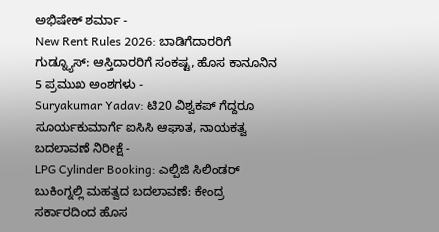ಅಭಿಷೇಕ್ ಶರ್ಮಾ -
New Rent Rules 2026: ಬಾಡಿಗೆದಾರರಿಗೆ ಗುಡ್ನ್ಯೂಸ್: ಆಸ್ತಿದಾರರಿಗೆ ಸಂಕಷ್ಟ, ಹೊಸ ಕಾನೂನಿನ 5 ಪ್ರಮುಖ ಅಂಶಗಳು -
Suryakumar Yadav: ಟಿ20 ವಿಶ್ವಕಪ್ ಗೆದ್ದರೂ ಸೂರ್ಯಕುಮಾರ್ಗೆ ಐಸಿಸಿ ಆಘಾತ, ನಾಯಕತ್ವ ಬದಲಾವಣೆ ನಿರೀಕ್ಷೆ -
LPG Cylinder Booking: ಎಲ್ಪಿಜಿ ಸಿಲಿಂಡರ್ ಬುಕಿಂಗ್ನಲ್ಲಿ ಮಹತ್ವದ ಬದಲಾವಣೆ: ಕೇಂದ್ರ ಸರ್ಕಾರದಿಂದ ಹೊಸ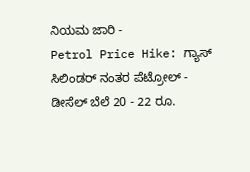ನಿಯಮ ಜಾರಿ -
Petrol Price Hike: ಗ್ಯಾಸ್ ಸಿಲಿಂಡರ್ ನಂತರ ಪೆಟ್ರೋಲ್ - ಡೀಸೆಲ್ ಬೆಲೆ 20 - 22 ರೂ.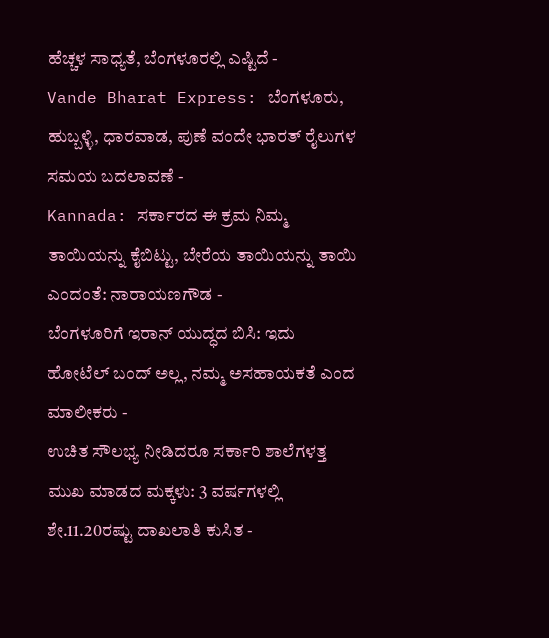ಹೆಚ್ಚಳ ಸಾಧ್ಯತೆ, ಬೆಂಗಳೂರಲ್ಲಿ ಎಷ್ಟಿದೆ -
Vande Bharat Express: ಬೆಂಗಳೂರು, ಹುಬ್ಬಳ್ಳಿ, ಧಾರವಾಡ, ಪುಣೆ ವಂದೇ ಭಾರತ್ ರೈಲುಗಳ ಸಮಯ ಬದಲಾವಣೆ -
Kannada: ಸರ್ಕಾರದ ಈ ಕ್ರಮ ನಿಮ್ಮ ತಾಯಿಯನ್ನು ಕೈಬಿಟ್ಟು, ಬೇರೆಯ ತಾಯಿಯನ್ನು ತಾಯಿ ಎಂದಂತೆ: ನಾರಾಯಣಗೌಡ -
ಬೆಂಗಳೂರಿಗೆ ಇರಾನ್ ಯುದ್ಧದ ಬಿಸಿ: ಇದು ಹೋಟೆಲ್ ಬಂದ್ ಅಲ್ಲ, ನಮ್ಮ ಅಸಹಾಯಕತೆ ಎಂದ ಮಾಲೀಕರು -
ಉಚಿತ ಸೌಲಭ್ಯ ನೀಡಿದರೂ ಸರ್ಕಾರಿ ಶಾಲೆಗಳತ್ತ ಮುಖ ಮಾಡದ ಮಕ್ಕಳು: 3 ವರ್ಷಗಳಲ್ಲಿ ಶೇ.11.20ರಷ್ಟು ದಾಖಲಾತಿ ಕುಸಿತ -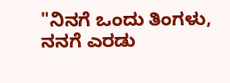"ನಿನಗೆ ಒಂದು ತಿಂಗಳು, ನನಗೆ ಎರಡು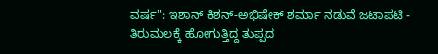ವರ್ಷ": ಇಶಾನ್ ಕಿಶನ್-ಅಭಿಷೇಕ್ ಶರ್ಮಾ ನಡುವೆ ಜಟಾಪಟಿ -
ತಿರುಮಲಕ್ಕೆ ಹೋಗುತ್ತಿದ್ದ ತುಪ್ಪದ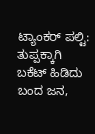ಟ್ಯಾಂಕರ್ ಪಲ್ಟಿ: ತುಪ್ಪಕ್ಕಾಗಿ ಬಕೆಟ್ ಹಿಡಿದು ಬಂದ ಜನ,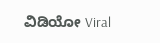ವಿಡಿಯೋ Viral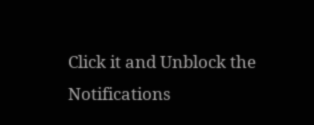Click it and Unblock the Notifications